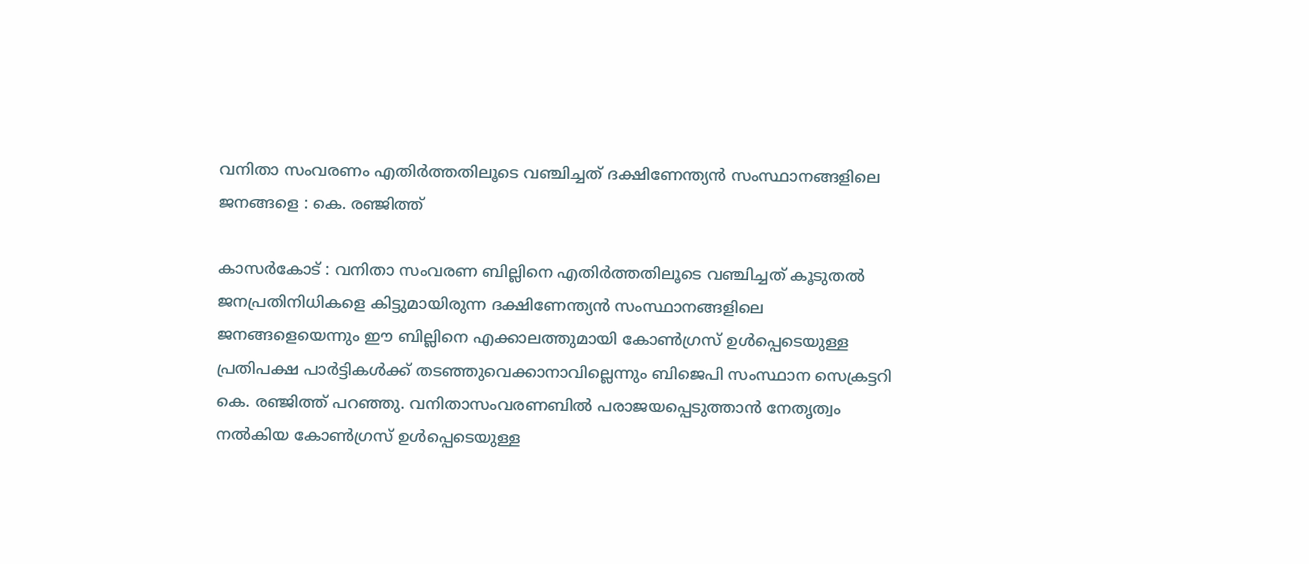വനിതാ സംവരണം എതിര്‍ത്തതിലൂടെ വഞ്ചിച്ചത് ദക്ഷിണേന്ത്യന്‍ സംസ്ഥാനങ്ങളിലെ ജനങ്ങളെ : കെ. രഞ്ജിത്ത്

കാസര്‍കോട് : വനിതാ സംവരണ ബില്ലിനെ എതിര്‍ത്തതിലൂടെ വഞ്ചിച്ചത് കൂടുതല്‍ ജനപ്രതിനിധികളെ കിട്ടുമായിരുന്ന ദക്ഷിണേന്ത്യന്‍ സംസ്ഥാനങ്ങളിലെ ജനങ്ങളെയെന്നും ഈ ബില്ലിനെ എക്കാലത്തുമായി കോണ്‍ഗ്രസ് ഉള്‍പ്പെടെയുള്ള പ്രതിപക്ഷ പാര്‍ട്ടികള്‍ക്ക് തടഞ്ഞുവെക്കാനാവില്ലെന്നും ബിജെപി സംസ്ഥാന സെക്രട്ടറി കെ. രഞ്ജിത്ത് പറഞ്ഞു. വനിതാസംവരണബില്‍ പരാജയപ്പെടുത്താന്‍ നേതൃത്വം നല്‍കിയ കോണ്‍ഗ്രസ് ഉള്‍പ്പെടെയുള്ള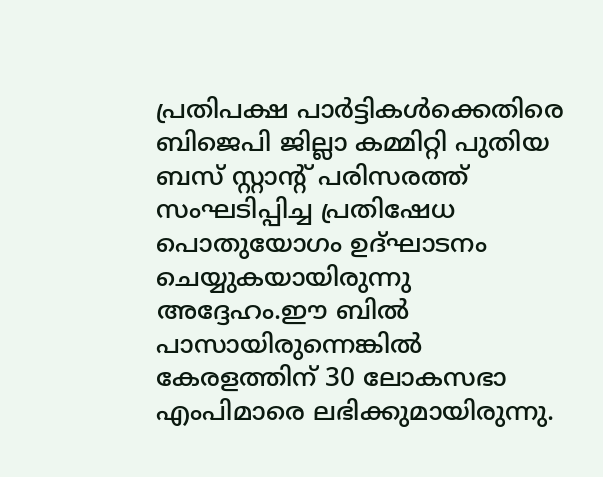പ്രതിപക്ഷ പാര്‍ട്ടികള്‍ക്കെതിരെ ബിജെപി ജില്ലാ കമ്മിറ്റി പുതിയ ബസ് സ്റ്റാന്റ് പരിസരത്ത് സംഘടിപ്പിച്ച പ്രതിഷേധ പൊതുയോഗം ഉദ്ഘാടനം ചെയ്യുകയായിരുന്നു അദ്ദേഹം.ഈ ബില്‍ പാസായിരുന്നെങ്കില്‍ കേരളത്തിന് 30 ലോകസഭാ എംപിമാരെ ലഭിക്കുമായിരുന്നു.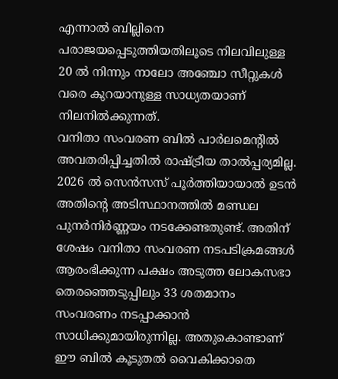എന്നാല്‍ ബില്ലിനെ പരാജയപ്പെടുത്തിയതിലൂടെ നിലവിലുള്ള 20 ല്‍ നിന്നും നാലോ അഞ്ചോ സീറ്റുകള്‍ വരെ കുറയാനുള്ള സാധ്യതയാണ് നിലനില്‍ക്കുന്നത്.
വനിതാ സംവരണ ബില്‍ പാര്‍ലമെന്റില്‍ അവതരിപ്പിച്ചതില്‍ രാഷ്ട്രീയ താല്‍പ്പര്യമില്ല. 2026 ല്‍ സെന്‍സസ് പൂര്‍ത്തിയായാല്‍ ഉടന്‍ അതിന്റെ അടിസ്ഥാനത്തില്‍ മണ്ഡല പുനര്‍നിര്‍ണ്ണയം നടക്കേണ്ടതുണ്ട്. അതിന് ശേഷം വനിതാ സംവരണ നടപടിക്രമങ്ങള്‍ ആരംഭിക്കുന്ന പക്ഷം അടുത്ത ലോകസഭാ തെരഞ്ഞെടുപ്പിലും 33 ശതമാനം സംവരണം നടപ്പാക്കാന്‍ സാധിക്കുമായിരുന്നില്ല. അതുകൊണ്ടാണ് ഈ ബില്‍ കൂടുതല്‍ വൈകിക്കാതെ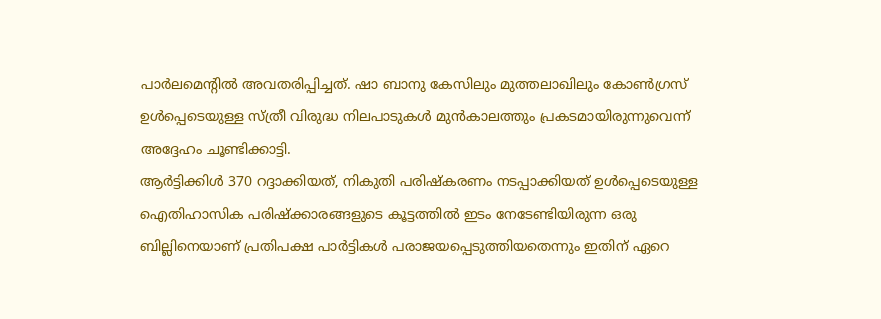പാര്‍ലമെന്റില്‍ അവതരിപ്പിച്ചത്. ഷാ ബാനു കേസിലും മുത്തലാഖിലും കോണ്‍ഗ്രസ് ഉള്‍പ്പെടെയുള്ള സ്ത്രീ വിരുദ്ധ നിലപാടുകള്‍ മുന്‍കാലത്തും പ്രകടമായിരുന്നുവെന്ന് അദ്ദേഹം ചൂണ്ടിക്കാട്ടി.
ആര്‍ട്ടിക്കിള്‍ 370 റദ്ദാക്കിയത്, നികുതി പരിഷ്‌കരണം നടപ്പാക്കിയത് ഉള്‍പ്പെടെയുള്ള ഐതിഹാസിക പരിഷ്‌ക്കാരങ്ങളുടെ കൂട്ടത്തില്‍ ഇടം നേടേണ്ടിയിരുന്ന ഒരു ബില്ലിനെയാണ് പ്രതിപക്ഷ പാര്‍ട്ടികള്‍ പരാജയപ്പെടുത്തിയതെന്നും ഇതിന് ഏറെ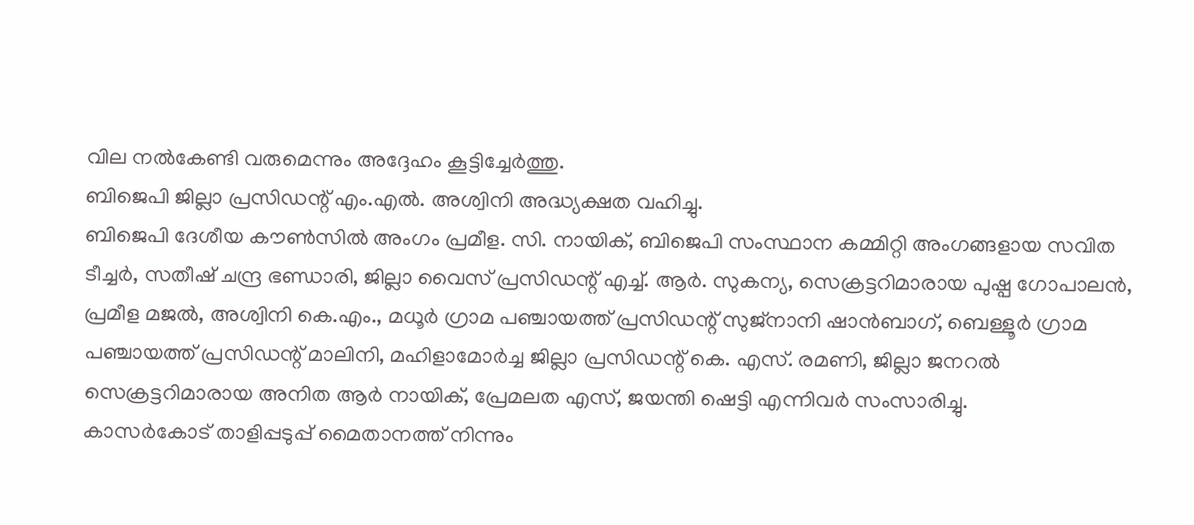വില നല്‍കേണ്ടി വരുമെന്നും അദ്ദേഹം കൂട്ടിച്ചേര്‍ത്തു.
ബിജെപി ജില്ലാ പ്രസിഡന്റ് എം.എല്‍. അശ്വിനി അദ്ധ്യക്ഷത വഹിച്ചു.
ബിജെപി ദേശീയ കൗണ്‍സില്‍ അംഗം പ്രമീള. സി. നായിക്, ബിജെപി സംസ്ഥാന കമ്മിറ്റി അംഗങ്ങളായ സവിത ടീച്ചര്‍, സതീഷ് ചന്ദ്ര ഭണ്ഡാരി, ജില്ലാ വൈസ് പ്രസിഡന്റ് എച്ച്. ആര്‍. സുകന്യ, സെക്രട്ടറിമാരായ പുഷ്പ ഗോപാലന്‍, പ്രമീള മജല്‍, അശ്വിനി കെ.എം., മധൂര്‍ ഗ്രാമ പഞ്ചായത്ത് പ്രസിഡന്റ് സുജ്‌നാനി ഷാന്‍ബാഗ്, ബെള്ളൂര്‍ ഗ്രാമ പഞ്ചായത്ത് പ്രസിഡന്റ് മാലിനി, മഹിളാമോര്‍ച്ച ജില്ലാ പ്രസിഡന്റ് കെ. എസ്. രമണി, ജില്ലാ ജനറല്‍ സെക്രട്ടറിമാരായ അനിത ആര്‍ നായിക്, പ്രേമലത എസ്, ജയന്തി ഷെട്ടി എന്നിവര്‍ സംസാരിച്ചു.
കാസര്‍കോട് താളിപ്പടുപ്പ് മൈതാനത്ത് നിന്നും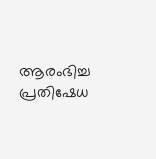ആരംഭിച്ച പ്രതിഷേധ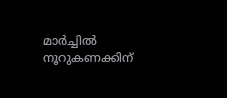മാര്‍ച്ചില്‍ നൂറുകണക്കിന്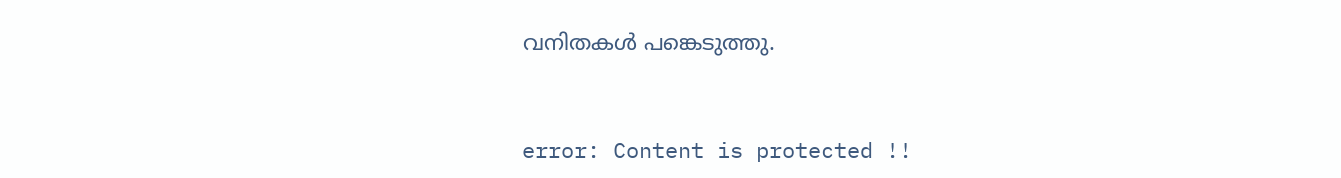വനിതകള്‍ പങ്കെടുത്തു.



error: Content is protected !!